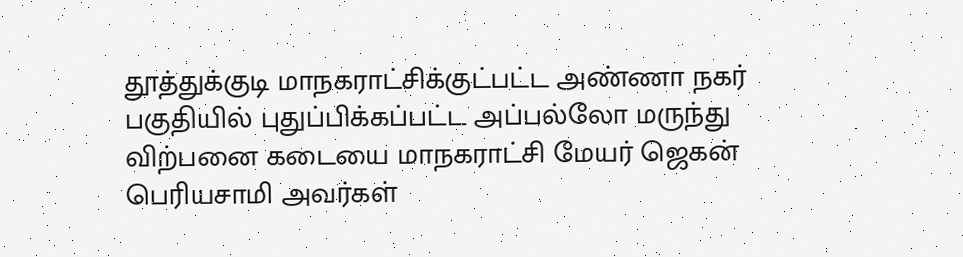தூத்துக்குடி மாநகராட்சிக்குட்பட்ட அண்ணா நகர் பகுதியில் புதுப்பிக்கப்பட்ட அப்பல்லோ மருந்து விற்பனை கடையை மாநகராட்சி மேயர் ஜெகன் பெரியசாமி அவர்கள்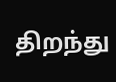திறந்து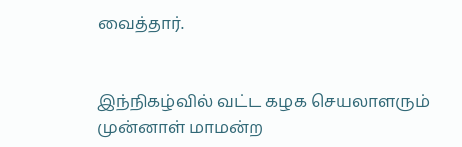வைத்தார்.


இந்நிகழ்வில் வட்ட கழக செயலாளரும் முன்னாள் மாமன்ற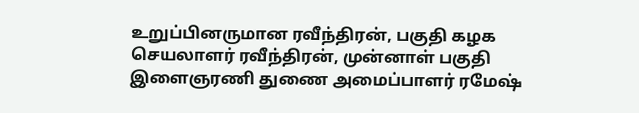உறுப்பினருமான ரவீந்திரன், பகுதி கழக செயலாளர் ரவீந்திரன், முன்னாள் பகுதி இளைஞரணி துணை அமைப்பாளர் ரமேஷ்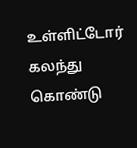உள்ளிட்டோர் கலந்து கொண்டு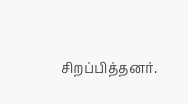சிறப்பித்தனர்.